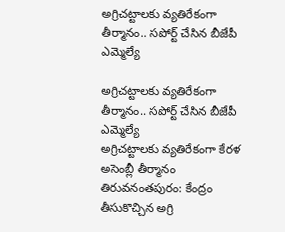అగ్రిచట్టాలకు వ్యతిరేకంగా తీర్మానం.. సపోర్ట్‌ చేసిన బీజేపీ ఎమ్మెల్యే

అగ్రిచట్టాలకు వ్యతిరేకంగా తీర్మానం.. సపోర్ట్‌ చేసిన బీజేపీ ఎమ్మెల్యే
అగ్రిచట్టాలకు వ్యతిరేకంగా కేరళ అసెంబ్లీ తీర్మానం తిరువనంతపురం: కేంద్రం తీసుకొచ్చిన అగ్రి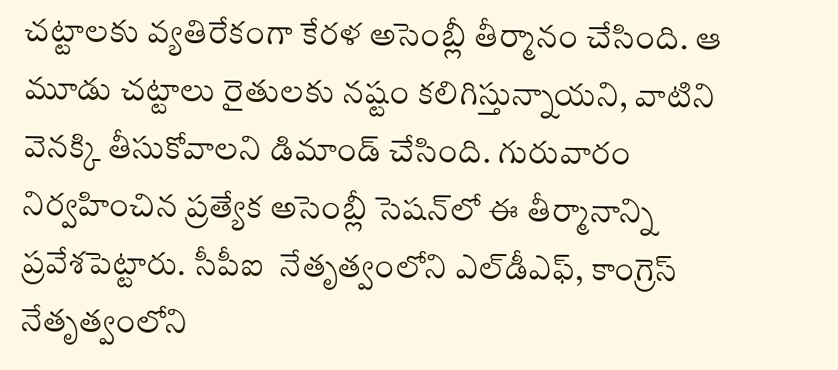చట్టాలకు వ్యతిరేకంగా కేరళ అసెంబ్లీ తీర్మానం చేసింది. ఆ మూడు చట్టాలు రైతులకు నష్టం కలిగిస్తున్నాయని, వాటిని వెనక్కి తీసుకోవాలని డిమాండ్‌ చేసింది. గురువారం నిర్వహించిన ప్రత్యేక అసెంబ్లీ సెషన్‌లో ఈ తీర్మానాన్ని ప్రవేశపెట్టారు. సీపీఐ  నేతృత్వంలోని ఎల్‌డీఎఫ్‌, కాంగ్రెస్‌ నేతృత్వంలోని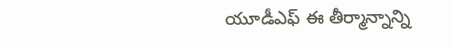యూడీఎఫ్‌ ఈ తీర్మాన్నాన్ని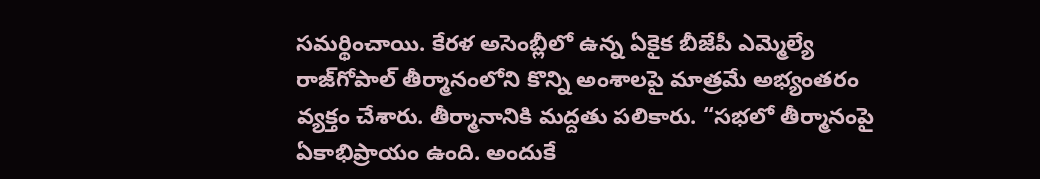సమర్థించాయి. కేరళ అసెంబ్లీలో ఉన్న ఏకైక బీజేపీ ఎమ్మెల్యే రాజ్‌గోపాల్‌ తీర్మానంలోని కొన్ని అంశాలపై మాత్రమే అభ్యంతరం వ్యక్తం చేశారు. తీర్మానానికి మద్దతు పలికారు. “సభలో తీర్మానంపై ఏకాభిప్రాయం ఉంది. అందుకే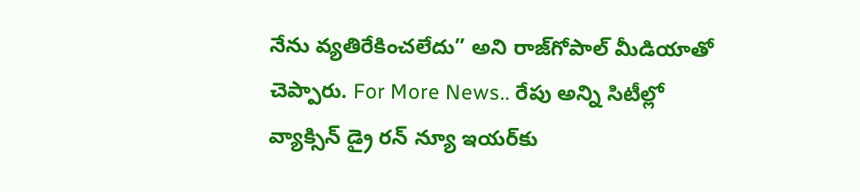నేను వ్యతిరేకించలేదు” అని రాజ్‌గోపాల్‌ మీడియాతో చెప్పారు. For More News.. రేపు అన్ని సిటీల్లో వ్యాక్సిన్ డ్రై రన్‌ న్యూ ఇయర్‌కు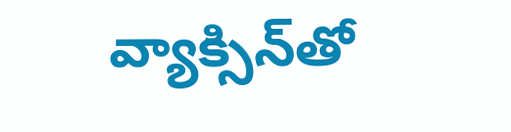వ్యాక్సిన్‌తో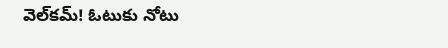వెల్‌కమ్‌! ఓటుకు నోటు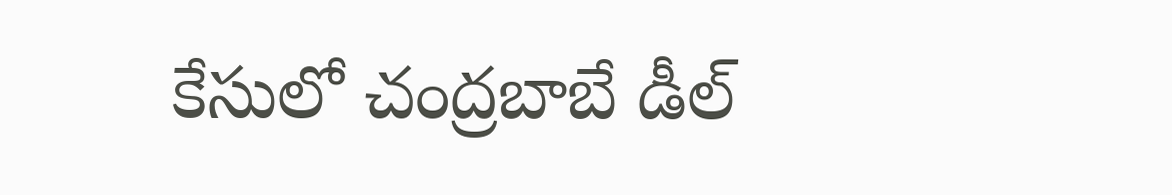కేసులో చంద్రబాబే డీల్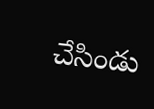చేసిండు